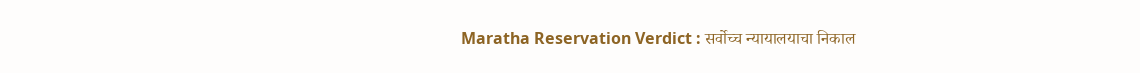Maratha Reservation Verdict : सर्वोच्च न्यायालयाचा निकाल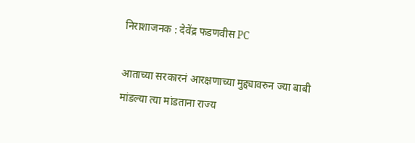निराशाजनक : देवेंद्र फडणवीस PC

आताच्या सरकारनं आरक्षणाच्या मुद्द्यावरुन ज्या बाबी मांडल्या त्या मांडताना राज्य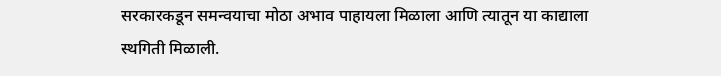सरकारकडून समन्वयाचा मोठा अभाव पाहायला मिळाला आणि त्यातून या काद्याला स्थगिती मिळाली.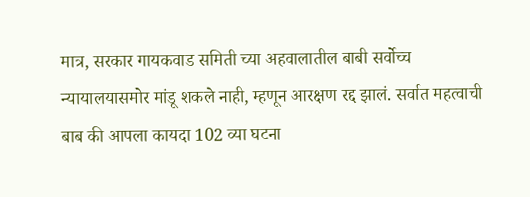मात्र, सरकार गायकवाड समिती च्या अहवालातील बाबी सर्वोच्च न्यायालयासमोर मांडू शकले नाही, म्हणून आरक्षण रद्द झालं. सर्वात महत्वाची बाब की आपला कायदा 102 व्या घटना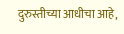दुरुस्तीच्या आधीचा आहे,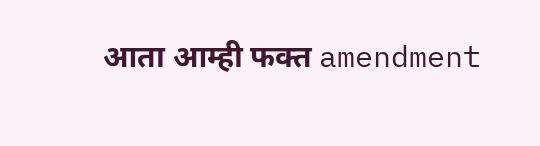आता आम्ही फक्त amendment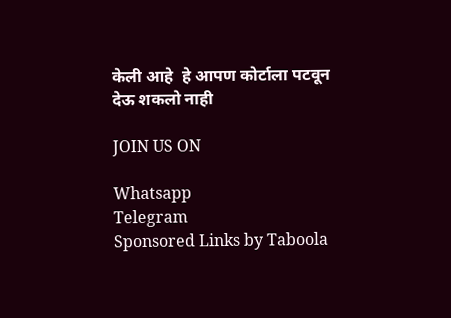केली आहे  हे आपण कोर्टाला पटवून देऊ शकलो नाही

JOIN US ON

Whatsapp
Telegram
Sponsored Links by Taboola